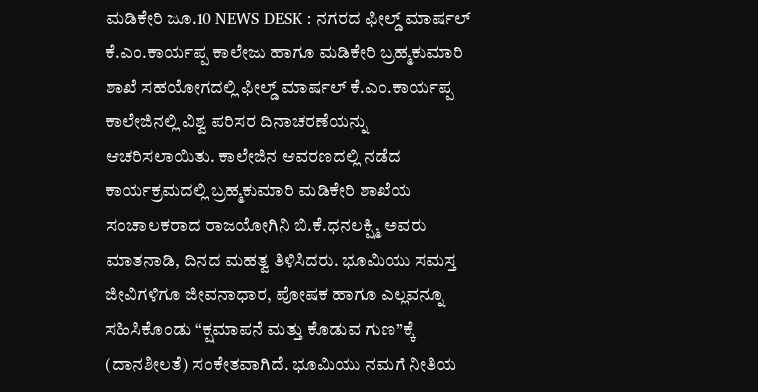ಮಡಿಕೇರಿ ಜೂ.10 NEWS DESK : ನಗರದ ಫೀಲ್ಡ್ ಮಾರ್ಷಲ್ ಕೆ.ಎಂ.ಕಾರ್ಯಪ್ಪ ಕಾಲೇಜು ಹಾಗೂ ಮಡಿಕೇರಿ ಬ್ರಹ್ಮಕುಮಾರಿ ಶಾಖೆ ಸಹಯೋಗದಲ್ಲಿ ಫೀಲ್ಡ್ ಮಾರ್ಷಲ್ ಕೆ.ಎಂ.ಕಾರ್ಯಪ್ಪ ಕಾಲೇಜಿನಲ್ಲಿ ವಿಶ್ವ ಪರಿಸರ ದಿನಾಚರಣೆಯನ್ನು ಆಚರಿಸಲಾಯಿತು. ಕಾಲೇಜಿನ ಆವರಣದಲ್ಲಿ ನಡೆದ ಕಾರ್ಯಕ್ರಮದಲ್ಲಿ ಬ್ರಹ್ಮಕುಮಾರಿ ಮಡಿಕೇರಿ ಶಾಖೆಯ ಸಂಚಾಲಕರಾದ ರಾಜಯೋಗಿನಿ ಬಿ.ಕೆ.ಧನಲಕ್ಷ್ಮಿ ಅವರು ಮಾತನಾಡಿ, ದಿನದ ಮಹತ್ವ ತಿಳಿಸಿದರು. ಭೂಮಿಯು ಸಮಸ್ತ ಜೀವಿಗಳಿಗೂ ಜೀವನಾಧಾರ, ಪೋಷಕ ಹಾಗೂ ಎಲ್ಲವನ್ನೂ ಸಹಿಸಿಕೊಂಡು “ಕ್ಷಮಾಪನೆ ಮತ್ತು ಕೊಡುವ ಗುಣ”ಕ್ಕೆ (ದಾನಶೀಲತೆ) ಸಂಕೇತವಾಗಿದೆ. ಭೂಮಿಯು ನಮಗೆ ನೀತಿಯ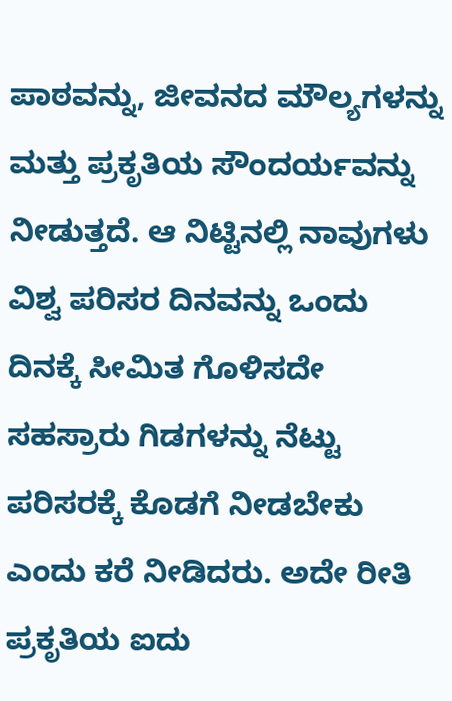ಪಾಠವನ್ನು, ಜೀವನದ ಮೌಲ್ಯಗಳನ್ನು ಮತ್ತು ಪ್ರಕೃತಿಯ ಸೌಂದರ್ಯವನ್ನು ನೀಡುತ್ತದೆ. ಆ ನಿಟ್ಟಿನಲ್ಲಿ ನಾವುಗಳು ವಿಶ್ವ ಪರಿಸರ ದಿನವನ್ನು ಒಂದು ದಿನಕ್ಕೆ ಸೀಮಿತ ಗೊಳಿಸದೇ ಸಹಸ್ರಾರು ಗಿಡಗಳನ್ನು ನೆಟ್ಟು ಪರಿಸರಕ್ಕೆ ಕೊಡಗೆ ನೀಡಬೇಕು ಎಂದು ಕರೆ ನೀಡಿದರು. ಅದೇ ರೀತಿ ಪ್ರಕೃತಿಯ ಐದು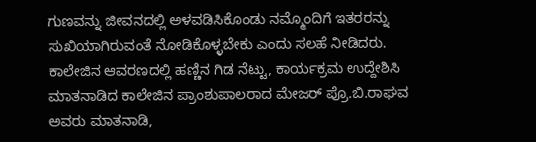ಗುಣವನ್ನು ಜೀವನದಲ್ಲಿ ಅಳವಡಿಸಿಕೊಂಡು ನಮ್ಮೊಂದಿಗೆ ಇತರರನ್ನು ಸುಖಿಯಾಗಿರುವಂತೆ ನೋಡಿಕೊಳ್ಳಬೇಕು ಎಂದು ಸಲಹೆ ನೀಡಿದರು. ಕಾಲೇಜಿನ ಆವರಣದಲ್ಲಿ ಹಣ್ಣಿನ ಗಿಡ ನೆಟ್ಟು, ಕಾರ್ಯಕ್ರಮ ಉದ್ದೇಶಿಸಿ ಮಾತನಾಡಿದ ಕಾಲೇಜಿನ ಪ್ರಾಂಶುಪಾಲರಾದ ಮೇಜರ್ ಪ್ರೊ.ಬಿ.ರಾಘವ ಅವರು ಮಾತನಾಡಿ,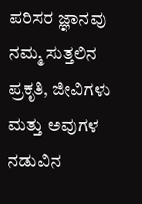ಪರಿಸರ ಜ್ಞಾನವು ನಮ್ಮ ಸುತ್ತಲಿನ ಪ್ರಕೃತಿ, ಜೀವಿಗಳು ಮತ್ತು ಅವುಗಳ ನಡುವಿನ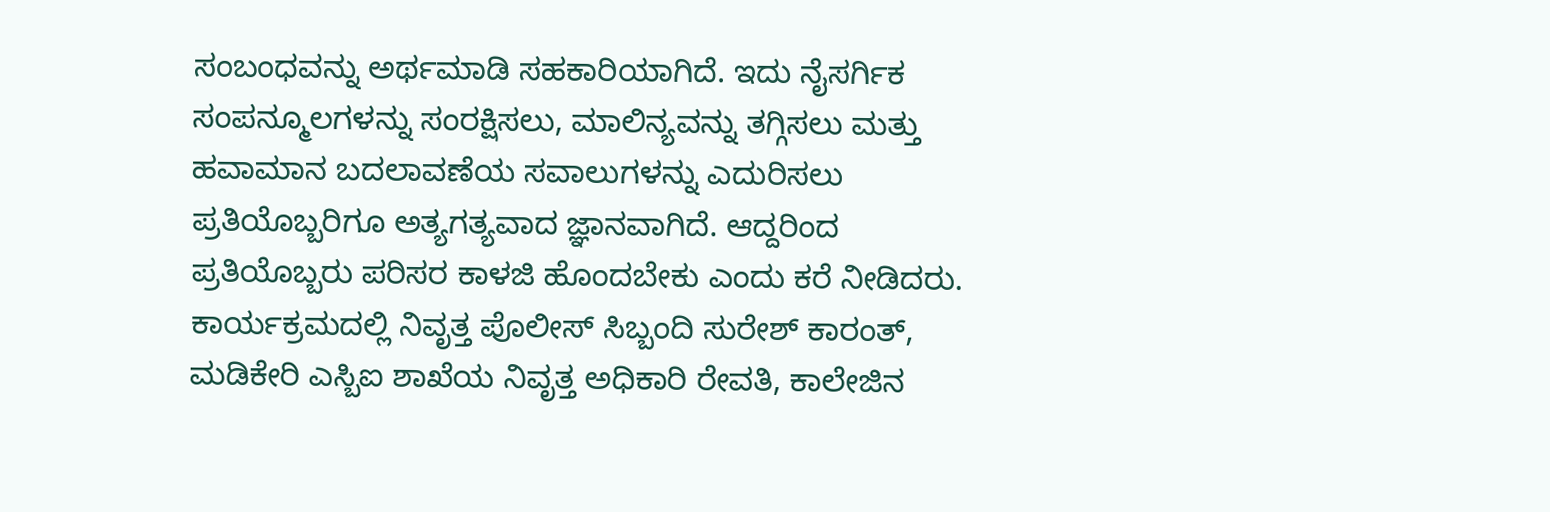ಸಂಬಂಧವನ್ನು ಅರ್ಥಮಾಡಿ ಸಹಕಾರಿಯಾಗಿದೆ. ಇದು ನೈಸರ್ಗಿಕ ಸಂಪನ್ಮೂಲಗಳನ್ನು ಸಂರಕ್ಷಿಸಲು, ಮಾಲಿನ್ಯವನ್ನು ತಗ್ಗಿಸಲು ಮತ್ತು ಹವಾಮಾನ ಬದಲಾವಣೆಯ ಸವಾಲುಗಳನ್ನು ಎದುರಿಸಲು ಪ್ರತಿಯೊಬ್ಬರಿಗೂ ಅತ್ಯಗತ್ಯವಾದ ಜ್ಞಾನವಾಗಿದೆ. ಆದ್ದರಿಂದ ಪ್ರತಿಯೊಬ್ಬರು ಪರಿಸರ ಕಾಳಜಿ ಹೊಂದಬೇಕು ಎಂದು ಕರೆ ನೀಡಿದರು. ಕಾರ್ಯಕ್ರಮದಲ್ಲಿ ನಿವೃತ್ತ ಪೊಲೀಸ್ ಸಿಬ್ಬಂದಿ ಸುರೇಶ್ ಕಾರಂತ್, ಮಡಿಕೇರಿ ಎಸ್ಬಿಐ ಶಾಖೆಯ ನಿವೃತ್ತ ಅಧಿಕಾರಿ ರೇವತಿ, ಕಾಲೇಜಿನ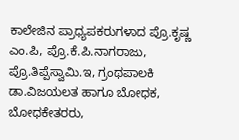ಕಾಲೇಜಿನ ಪ್ರಾಧ್ಯಪಕರುಗಳಾದ ಪ್ರೊ.ಕೃಷ್ಣ ಎಂ.ಪಿ, ಪ್ರೊ.ಕೆ.ಪಿ.ನಾಗರಾಜು, ಪ್ರೊ.ತಿಪ್ಪೆಸ್ವಾಮಿ.ಇ, ಗ್ರಂಥಪಾಲಕಿ ಡಾ.ವಿಜಯಲತ ಹಾಗೂ ಬೋಧಕ, ಬೋಧಕೇತರರು,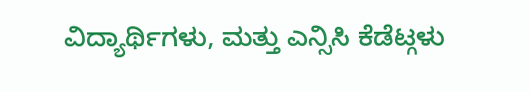ವಿದ್ಯಾರ್ಥಿಗಳು, ಮತ್ತು ಎನ್ಸಿಸಿ ಕೆಡೆಟ್ಗಳು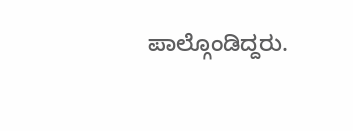ಪಾಲ್ಗೊಂಡಿದ್ದರು.